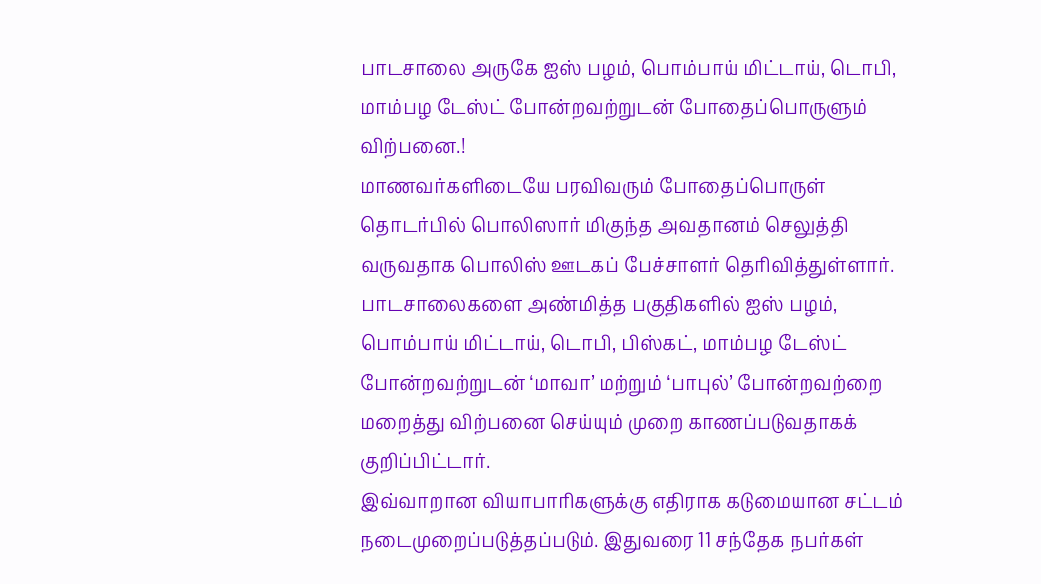பாடசாலை அருகே ஐஸ் பழம், பொம்பாய் மிட்டாய், டொபி, மாம்பழ டேஸ்ட் போன்றவற்றுடன் போதைப்பொருளும் விற்பனை.!
மாணவர்களிடையே பரவிவரும் போதைப்பொருள் தொடர்பில் பொலிஸார் மிகுந்த அவதானம் செலுத்தி வருவதாக பொலிஸ் ஊடகப் பேச்சாளர் தெரிவித்துள்ளார்.
பாடசாலைகளை அண்மித்த பகுதிகளில் ஐஸ் பழம், பொம்பாய் மிட்டாய், டொபி, பிஸ்கட், மாம்பழ டேஸ்ட் போன்றவற்றுடன் ‘மாவா’ மற்றும் ‘பாபுல்’ போன்றவற்றை மறைத்து விற்பனை செய்யும் முறை காணப்படுவதாகக் குறிப்பிட்டார்.
இவ்வாறான வியாபாரிகளுக்கு எதிராக கடுமையான சட்டம் நடைமுறைப்படுத்தப்படும். இதுவரை 11 சந்தேக நபர்கள்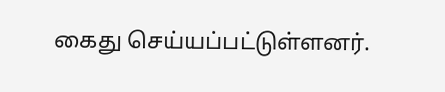கைது செய்யப்பட்டுள்ளனர்.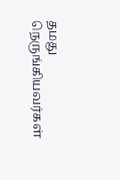தமது நெருங்கியவர்கள்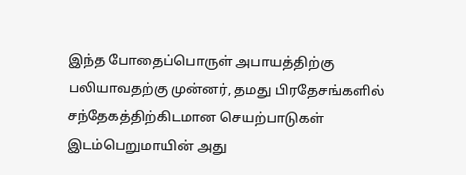இந்த போதைப்பொருள் அபாயத்திற்கு பலியாவதற்கு முன்னர், தமது பிரதேசங்களில் சந்தேகத்திற்கிடமான செயற்பாடுகள் இடம்பெறுமாயின் அது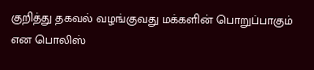குறித்து தகவல் வழங்குவது மக்களின் பொறுப்பாகும் என பொலிஸ்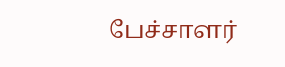பேச்சாளர்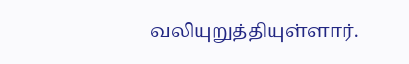வலியுறுத்தியுள்ளார்.